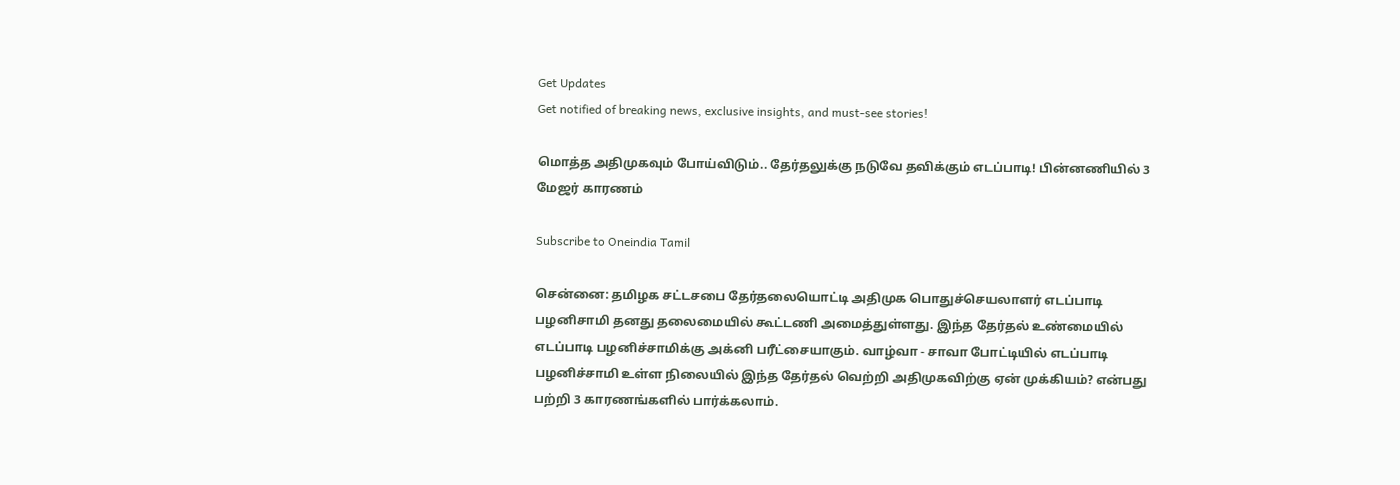Get Updates
Get notified of breaking news, exclusive insights, and must-see stories!

மொத்த அதிமுகவும் போய்விடும்.. தேர்தலுக்கு நடுவே தவிக்கும் எடப்பாடி! பின்னணியில் 3 மேஜர் காரணம்

Subscribe to Oneindia Tamil

சென்னை: தமிழக சட்டசபை தேர்தலையொட்டி அதிமுக பொதுச்செயலாளர் எடப்பாடி பழனிசாமி தனது தலைமையில் கூட்டணி அமைத்துள்ளது. இந்த தேர்தல் உண்மையில் எடப்பாடி பழனிச்சாமிக்கு அக்னி பரீட்சையாகும். வாழ்வா - சாவா போட்டியில் எடப்பாடி பழனிச்சாமி உள்ள நிலையில் இந்த தேர்தல் வெற்றி அதிமுகவிற்கு ஏன் முக்கியம்? என்பது பற்றி 3 காரணங்களில் பார்க்கலாம்.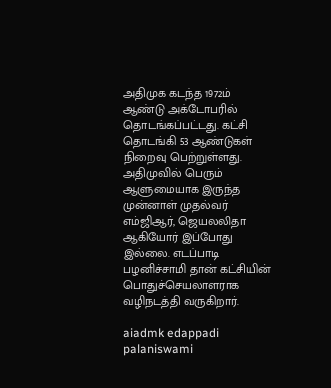அதிமுக கடந்த 1972ம் ஆண்டு அக்டோபரில் தொடங்கப்பட்டது. கட்சி தொடங்கி 53 ஆண்டுகள் நிறைவு பெற்றுள்ளது. அதிமுவில் பெரும் ஆளுமையாக இருந்த முன்னாள் முதல்வர் எம்ஜிஆர், ஜெயலலிதா ஆகியோர் இப்போது இல்லை. எடப்பாடி பழனிச்சாமி தான் கட்சியின் பொதுச்செயலாளராக வழிநடத்தி வருகிறார்.

aiadmk edappadi palaniswami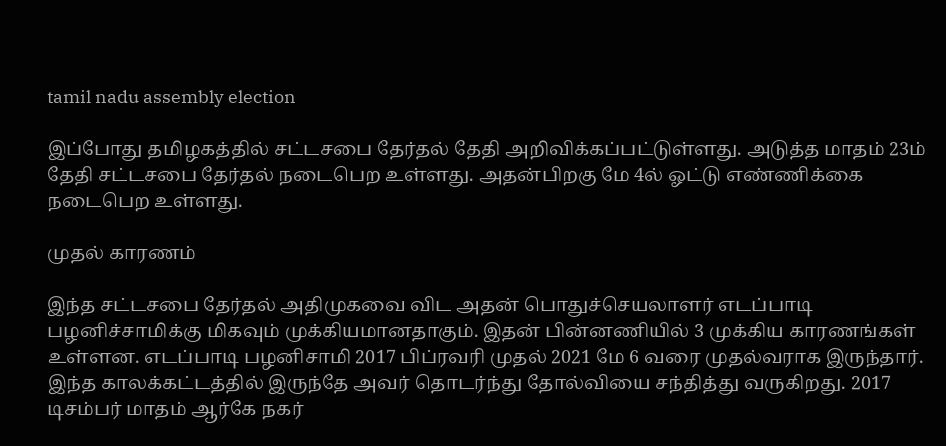tamil nadu assembly election

இப்போது தமிழகத்தில் சட்டசபை தேர்தல் தேதி அறிவிக்கப்பட்டுள்ளது. அடுத்த மாதம் 23ம் தேதி சட்டசபை தேர்தல் நடைபெற உள்ளது. அதன்பிறகு மே 4ல் ஓட்டு எண்ணிக்கை நடைபெற உள்ளது.

முதல் காரணம்

இந்த சட்டசபை தேர்தல் அதிமுகவை விட அதன் பொதுச்செயலாளர் எடப்பாடி பழனிச்சாமிக்கு மிகவும் முக்கியமானதாகும். இதன் பின்னணியில் 3 முக்கிய காரணங்கள் உள்ளன. எடப்பாடி பழனிசாமி 2017 பிப்ரவரி முதல் 2021 மே 6 வரை முதல்வராக இருந்தார். இந்த காலக்கட்டத்தில் இருந்தே அவர் தொடர்ந்து தோல்வியை சந்தித்து வருகிறது. 2017 டிசம்பர் மாதம் ஆர்கே நகர்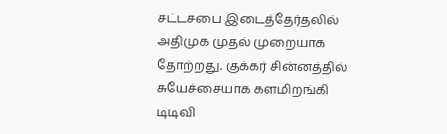சட்டசபை இடைத்தேர்தலில் அதிமுக முதல் முறையாக தோற்றது. குக்கர் சின்னத்தில் சுயேச்சையாக களமிறங்கி டிடிவி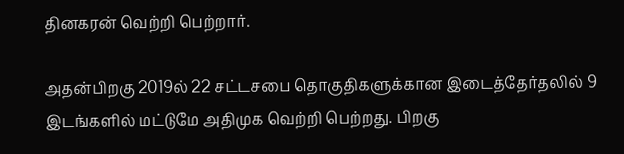தினகரன் வெற்றி பெற்றார்.

அதன்பிறகு 2019ல் 22 சட்டசபை தொகுதிகளுக்கான இடைத்தேர்தலில் 9 இடங்களில் மட்டுமே அதிமுக வெற்றி பெற்றது. பிறகு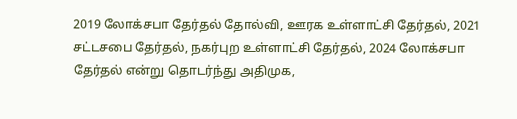2019 லோக்சபா தேர்தல் தோல்வி, ஊரக உள்ளாட்சி தேர்தல், 2021 சட்டசபை தேர்தல், நகர்புற உள்ளாட்சி தேர்தல், 2024 லோக்சபா தேர்தல் என்று தொடர்ந்து அதிமுக,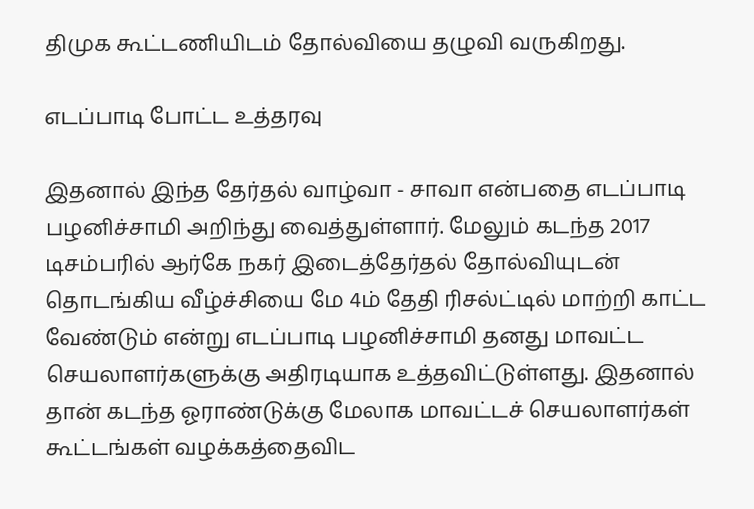திமுக கூட்டணியிடம் தோல்வியை தழுவி வருகிறது.

எடப்பாடி போட்ட உத்தரவு

இதனால் இந்த தேர்தல் வாழ்வா - சாவா என்பதை எடப்பாடி பழனிச்சாமி அறிந்து வைத்துள்ளார். மேலும் கடந்த 2017 டிசம்பரில் ஆர்கே நகர் இடைத்தேர்தல் தோல்வியுடன் தொடங்கிய வீழ்ச்சியை மே 4ம் தேதி ரிசல்ட்டில் மாற்றி காட்ட வேண்டும் என்று எடப்பாடி பழனிச்சாமி தனது மாவட்ட செயலாளர்களுக்கு அதிரடியாக உத்தவிட்டுள்ளது. இதனால் தான் கடந்த ஓராண்டுக்கு மேலாக மாவட்டச் செயலாளர்கள் கூட்டங்கள் வழக்கத்தைவிட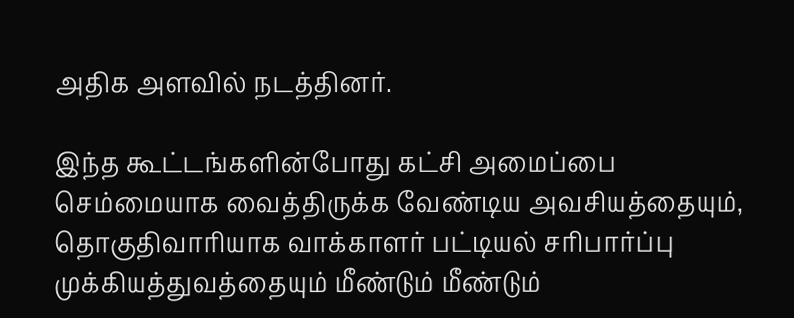அதிக அளவில் நடத்தினர்.

இந்த கூட்டங்களின்போது கட்சி அமைப்பை செம்மையாக வைத்திருக்க வேண்டிய அவசியத்தையும், தொகுதிவாரியாக வாக்காளர் பட்டியல் சரிபார்ப்பு முக்கியத்துவத்தையும் மீண்டும் மீண்டும்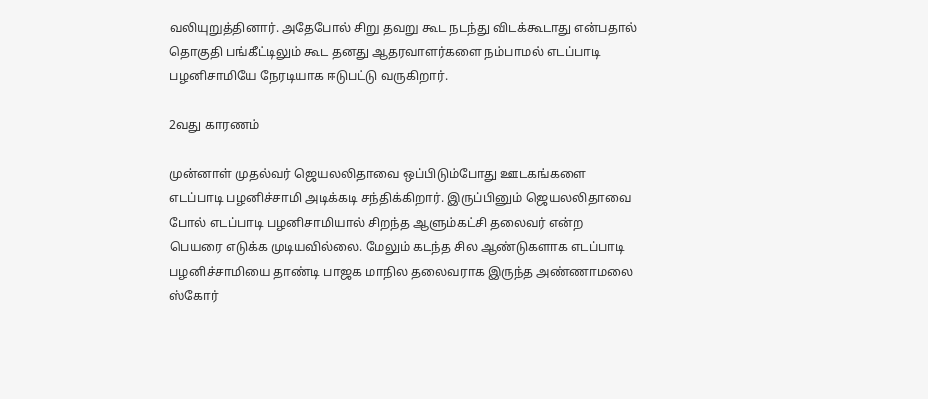வலியுறுத்தினார். அதேபோல் சிறு தவறு கூட நடந்து விடக்கூடாது என்பதால் தொகுதி பங்கீட்டிலும் கூட தனது ஆதரவாளர்களை நம்பாமல் எடப்பாடி பழனிசாமியே நேரடியாக ஈடுபட்டு வருகிறார்.

2வது காரணம்

முன்னாள் முதல்வர் ஜெயலலிதாவை ஒப்பிடும்போது ஊடகங்களை எடப்பாடி பழனிச்சாமி அடிக்கடி சந்திக்கிறார். இருப்பினும் ஜெயலலிதாவை போல் எடப்பாடி பழனிசாமியால் சிறந்த ஆளும்கட்சி தலைவர் என்ற பெயரை எடுக்க முடியவில்லை. மேலும் கடந்த சில ஆண்டுகளாக எடப்பாடி பழனிச்சாமியை தாண்டி பாஜக மாநில தலைவராக இருந்த அண்ணாமலை ஸ்கோர்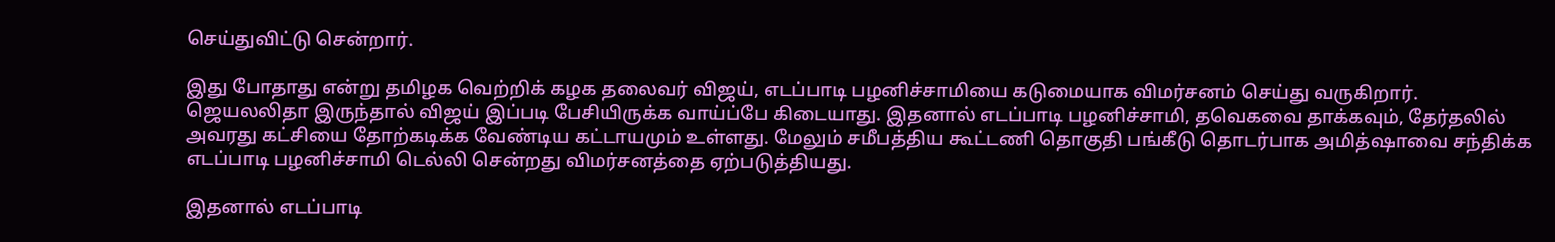செய்துவிட்டு சென்றார்.

இது போதாது என்று தமிழக வெற்றிக் கழக தலைவர் விஜய், எடப்பாடி பழனிச்சாமியை கடுமையாக விமர்சனம் செய்து வருகிறார். ஜெயலலிதா இருந்தால் விஜய் இப்படி பேசியிருக்க வாய்ப்பே கிடையாது. இதனால் எடப்பாடி பழனிச்சாமி, தவெகவை தாக்கவும், தேர்தலில் அவரது கட்சியை தோற்கடிக்க வேண்டிய கட்டாயமும் உள்ளது. மேலும் சமீபத்திய கூட்டணி தொகுதி பங்கீடு தொடர்பாக அமித்ஷாவை சந்திக்க எடப்பாடி பழனிச்சாமி டெல்லி சென்றது விமர்சனத்தை ஏற்படுத்தியது.

இதனால் எடப்பாடி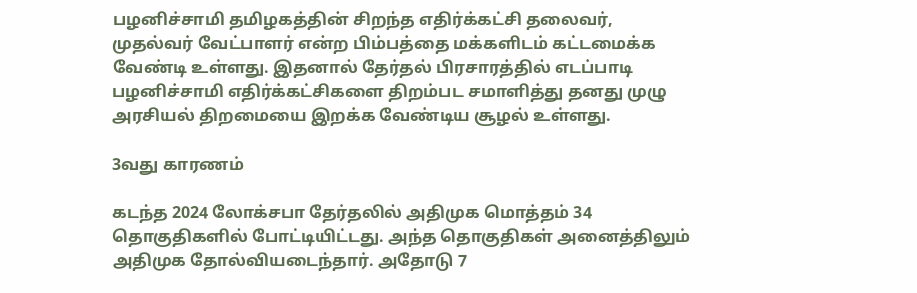பழனிச்சாமி தமிழகத்தின் சிறந்த எதிர்க்கட்சி தலைவர், முதல்வர் வேட்பாளர் என்ற பிம்பத்தை மக்களிடம் கட்டமைக்க வேண்டி உள்ளது. இதனால் தேர்தல் பிரசாரத்தில் எடப்பாடி பழனிச்சாமி எதிர்க்கட்சிகளை திறம்பட சமாளித்து தனது முழு அரசியல் திறமையை இறக்க வேண்டிய சூழல் உள்ளது.

3வது காரணம்

கடந்த 2024 லோக்சபா தேர்தலில் அதிமுக மொத்தம் 34 தொகுதிகளில் போட்டியிட்டது. அந்த தொகுதிகள் அனைத்திலும் அதிமுக தோல்வியடைந்தார். அதோடு 7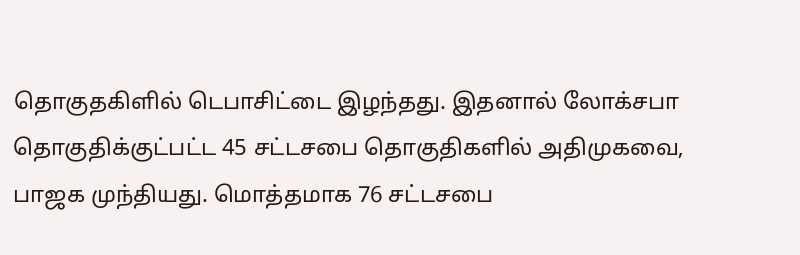தொகுதகிளில் டெபாசிட்டை இழந்தது. இதனால் லோக்சபா தொகுதிக்குட்பட்ட 45 சட்டசபை தொகுதிகளில் அதிமுகவை, பாஜக முந்தியது. மொத்தமாக 76 சட்டசபை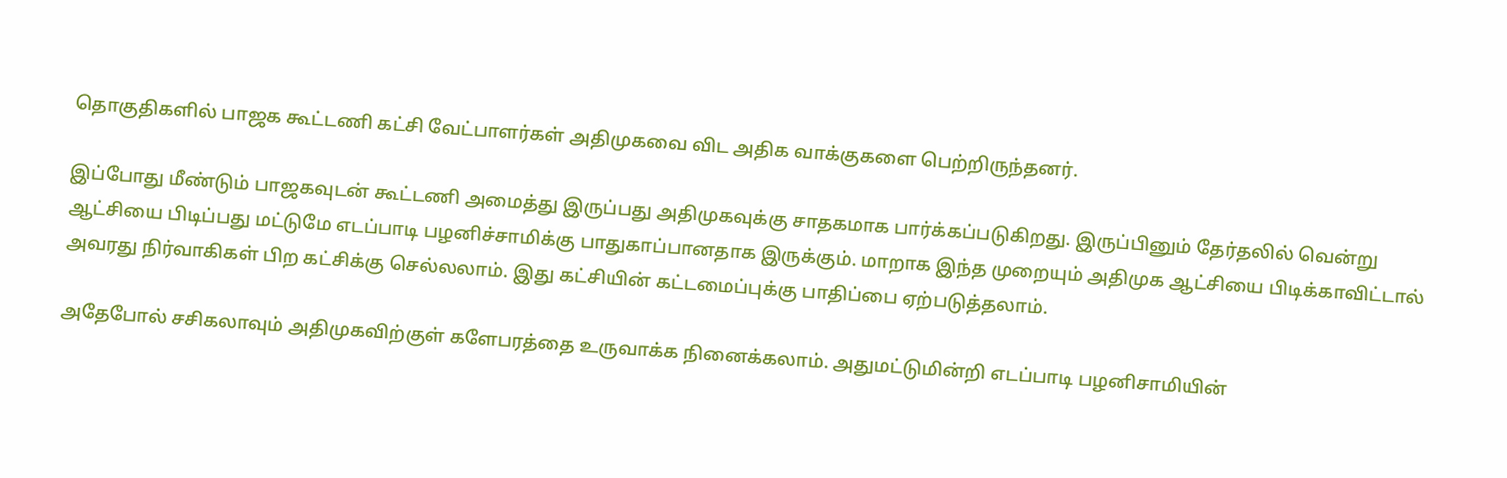தொகுதிகளில் பாஜக கூட்டணி கட்சி வேட்பாளர்கள் அதிமுகவை விட அதிக வாக்குகளை பெற்றிருந்தனர்.

இப்போது மீண்டும் பாஜகவுடன் கூட்டணி அமைத்து இருப்பது அதிமுகவுக்கு சாதகமாக பார்க்கப்படுகிறது. இருப்பினும் தேர்தலில் வென்று ஆட்சியை பிடிப்பது மட்டுமே எடப்பாடி பழனிச்சாமிக்கு பாதுகாப்பானதாக இருக்கும். மாறாக இந்த முறையும் அதிமுக ஆட்சியை பிடிக்காவிட்டால் அவரது நிர்வாகிகள் பிற கட்சிக்கு செல்லலாம். இது கட்சியின் கட்டமைப்புக்கு பாதிப்பை ஏற்படுத்தலாம்.

அதேபோல் சசிகலாவும் அதிமுகவிற்குள் களேபரத்தை உருவாக்க நினைக்கலாம். அதுமட்டுமின்றி எடப்பாடி பழனிசாமியின்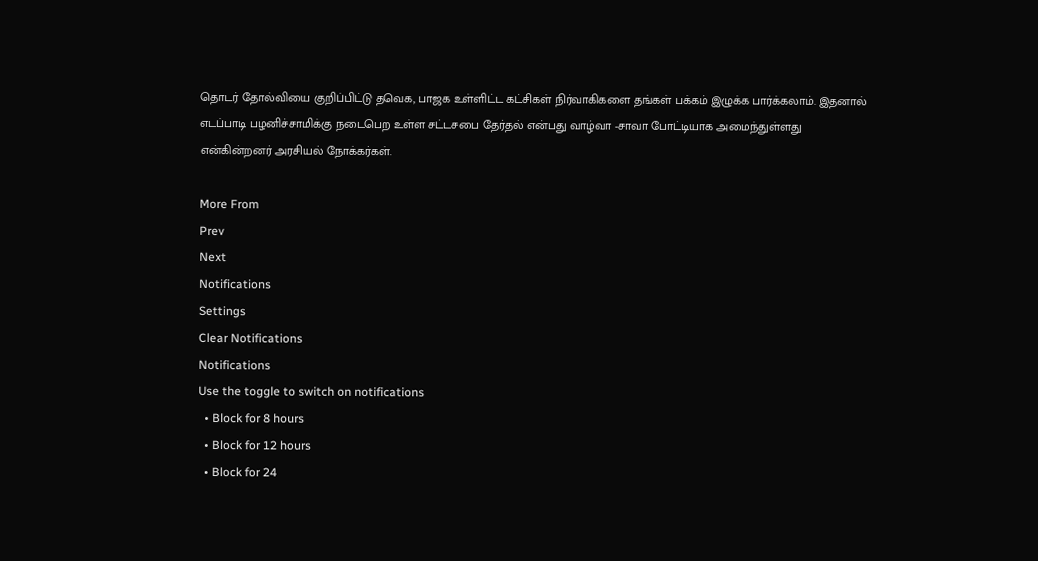தொடர் தோல்வியை குறிப்பிட்டு தவெக, பாஜக உள்ளிட்ட கட்சிகள் நிர்வாகிகளை தங்கள் பக்கம் இழுக்க பார்க்கலாம். இதனால் எடப்பாடி பழனிச்சாமிக்கு நடைபெற உள்ள சட்டசபை தேர்தல் என்பது வாழ்வா -சாவா போட்டியாக அமைந்துள்ளது என்கின்றனர் அரசியல் நோக்கர்கள்.

More From
Prev
Next
Notifications
Settings
Clear Notifications
Notifications
Use the toggle to switch on notifications
  • Block for 8 hours
  • Block for 12 hours
  • Block for 24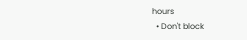hours
  • Don't block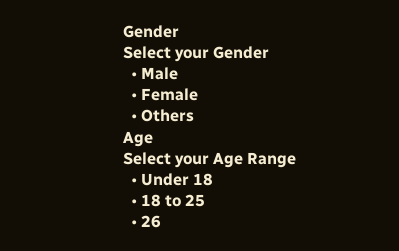Gender
Select your Gender
  • Male
  • Female
  • Others
Age
Select your Age Range
  • Under 18
  • 18 to 25
  • 26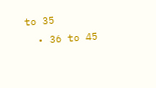to 35
  • 36 to 45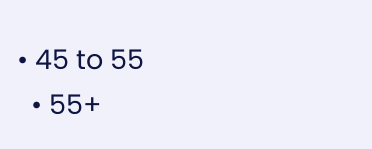• 45 to 55
  • 55+